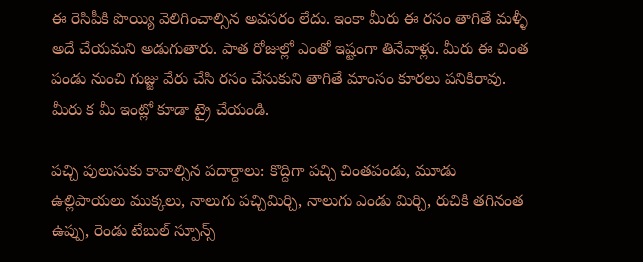ఈ రెసిపీకి పొయ్యి వెలిగించాల్సిన అవసరం లేదు. ఇంకా మీరు ఈ రసం తాగితే మళ్ళీ అదే చేయమని అడుగుతారు. పాత రోజుల్లో ఎంతో ఇష్టంగా తినేవాళ్లు. మీరు ఈ చింత పండు నుంచి గుజ్జు వేరు చేసి రసం చేసుకుని తాగితే మాంసం కూరలు పనికిరావు. మీరు క మీ ఇంట్లో కూడా ట్రై చేయండి.

పచ్చి పులుసుకు కావాల్సిన పదార్దాలు: కొద్దిగా పచ్చి చింతపండు, మూడు ఉల్లిపాయలు ముక్కలు, నాలుగు పచ్చిమిర్చి, నాలుగు ఎండు మిర్చి, రుచికి తగినంత ఉప్పు, రెండు టేబుల్ స్పూన్స్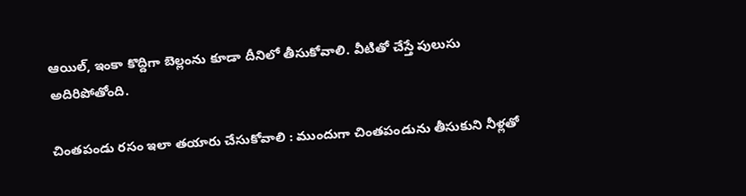ఆయిల్, ఇంకా కొద్దిగా బెల్లంను కూడా దీనిలో తీసుకోవాలి. వీటితో చేస్తే పులుసు అదిరిపోతోంది.

చింతపండు రసం ఇలా తయారు చేసుకోవాలి : ముందుగా చింతపండును తీసుకుని నీళ్లతో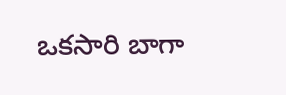ఒకసారి బాగా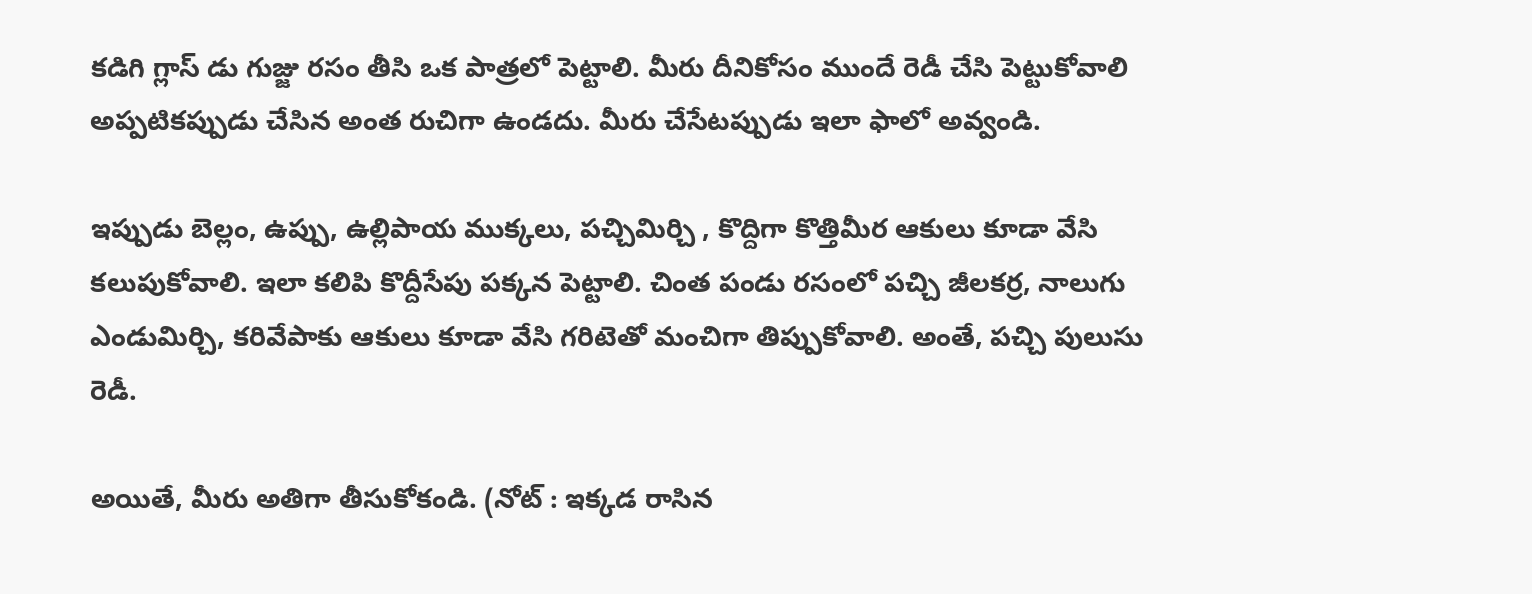కడిగి గ్లాస్ డు గుజ్జు రసం తీసి ఒక పాత్రలో పెట్టాలి. మీరు దీనికోసం ముందే రెడీ చేసి పెట్టుకోవాలి అప్పటికప్పుడు చేసిన అంత రుచిగా ఉండదు. మీరు చేసేటప్పుడు ఇలా ఫాలో అవ్వండి.

ఇప్పుడు బెల్లం, ఉప్పు, ఉల్లిపాయ ముక్కలు, పచ్చిమిర్చి , కొద్దిగా కొత్తిమీర ఆకులు కూడా వేసి కలుపుకోవాలి. ఇలా కలిపి కొద్దీసేపు పక్కన పెట్టాలి. చింత పండు రసంలో పచ్చి జీలకర్ర, నాలుగు ఎండుమిర్చి, కరివేపాకు ఆకులు కూడా వేసి గరిటెతో మంచిగా తిప్పుకోవాలి. అంతే, పచ్చి పులుసు రెడీ.

అయితే, మీరు అతిగా తీసుకోకండి. (నోట్ : ఇక్కడ రాసిన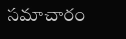సమాచారం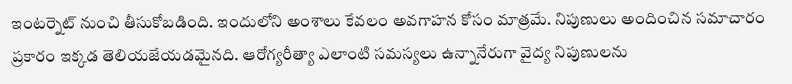ఇంటర్నెట్ నుంచి తీసుకోబడింది. ఇందులోని అంశాలు కేవలం అవగాహన కోసం మాత్రమే. నిపుణులు అందించిన సమాచారం ప్రకారం ఇక్కడ తెలియజేయడమైనది. ఆరోగ్యరీత్యా ఎలాంటి సమస్యలు ఉన్నానేరుగా వైద్య నిపుణులను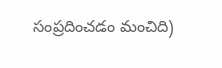సంప్రదించడం మంచిది)